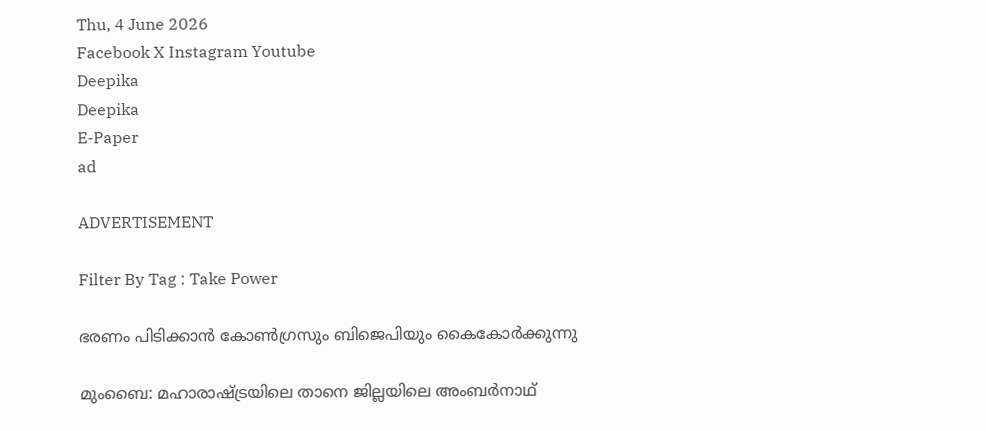Thu, 4 June 2026
Facebook X Instagram Youtube
Deepika
Deepika
E-Paper
ad

ADVERTISEMENT

Filter By Tag : Take Power

ഭരണം പിടിക്കാൻ കോൺഗ്രസും ബിജെപിയും കൈകോർക്കുന്നു

മുംബൈ: മഹാരാഷ്ട്രയിലെ താനെ ജില്ലയിലെ അംബർനാഥ്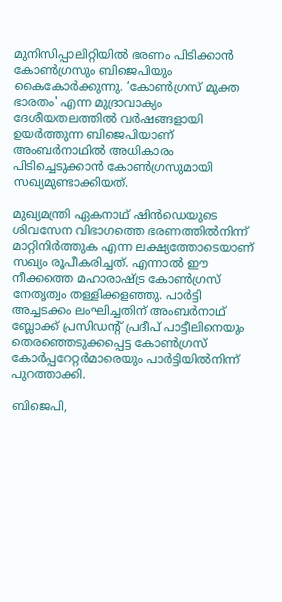മുനിസിപ്പാലിറ്റിയിൽ ഭരണം പിടിക്കാൻ കോൺഗ്രസും ബിജെപിയും കൈകോർക്കുന്നു. ‘കോൺഗ്രസ് മുക്ത ഭാരതം' എന്ന മുദ്രാവാക്യം ദേശീയതലത്തിൽ വർഷങ്ങളായി ഉയർത്തുന്ന ബിജെപിയാണ് അംബർനാഥിൽ അധികാരം പിടിച്ചെടുക്കാൻ കോൺഗ്രസുമായി സഖ്യമുണ്ടാക്കിയത്.

മുഖ്യമന്ത്രി ഏകനാഥ് ഷിൻഡെയുടെ ശിവസേന വിഭാഗത്തെ ഭരണത്തിൽനിന്ന് മാറ്റിനിർത്തുക എന്ന ലക്ഷ്യത്തോടെയാണ് സഖ്യം രൂപീകരിച്ചത്. എന്നാൽ ഈ നീക്കത്തെ മഹാരാഷ്ട്ര കോൺഗ്രസ് നേതൃത്വം തള്ളിക്കളഞ്ഞു. പാർട്ടി അച്ചടക്കം ലംഘിച്ചതിന് അംബർനാഥ് ബ്ലോക്ക് പ്രസിഡന്‍റ് പ്രദീപ് പാട്ടീലിനെയും തെരഞ്ഞെടുക്കപ്പെട്ട കോൺഗ്രസ് കോർപ്പറേറ്റർമാരെയും പാർട്ടിയിൽനിന്ന് പുറത്താക്കി.

ബിജെപി,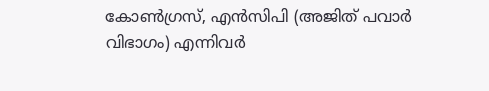കോൺഗ്രസ്, എൻസിപി (അജിത് പവാർ വിഭാഗം) എന്നിവർ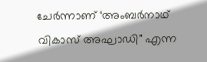ചേർന്നാണ് ‘അംബർനാഥ് വികാസ് അഘാഡി" എന്ന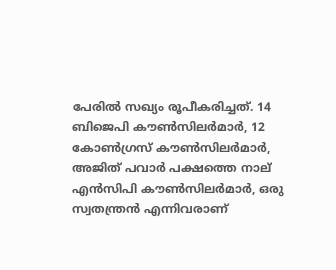പേരിൽ സഖ്യം രൂപീകരിച്ചത്. 14 ബിജെപി കൗൺസിലർമാർ, 12 കോൺഗ്രസ് കൗൺസിലർമാർ, അജിത് പവാർ പക്ഷത്തെ നാല് എൻസിപി കൗൺസിലർമാർ, ഒരു സ്വതന്ത്രൻ എന്നിവരാണ്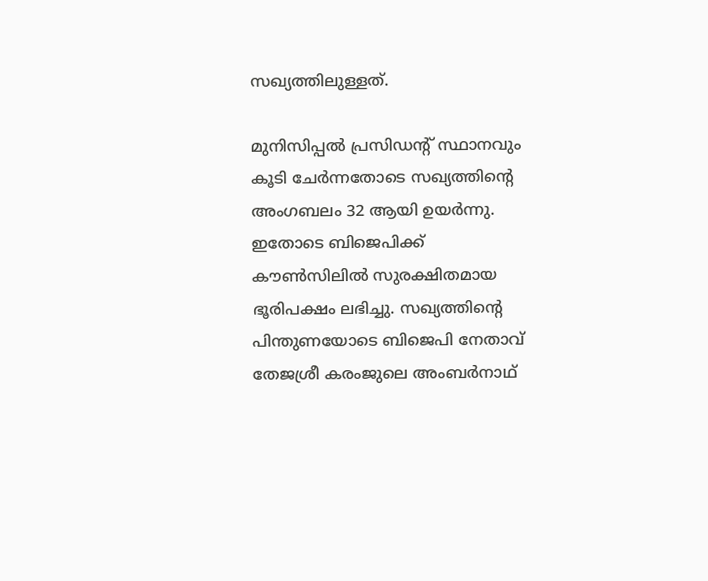സഖ്യത്തിലുള്ളത്.

മുനിസിപ്പൽ പ്രസിഡന്‍റ് സ്ഥാനവും കൂടി ചേർന്നതോടെ സഖ്യത്തിന്‍റെ അംഗബലം 32 ആയി ഉയർന്നു. ഇതോടെ ബിജെപിക്ക് കൗൺസിലിൽ സുരക്ഷിതമായ ഭൂരിപക്ഷം ലഭിച്ചു. സഖ്യത്തിന്‍റെ പിന്തുണയോടെ ബിജെപി നേതാവ് തേജശ്രീ കരംജുലെ അംബർനാഥ്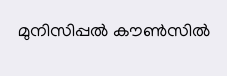മുനിസിപ്പൽ കൗൺസിൽ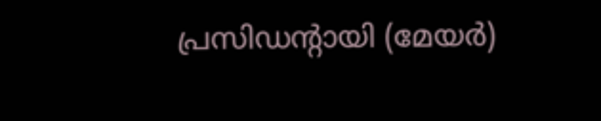പ്രസിഡന്‍റായി (മേയർ)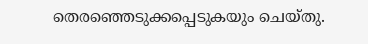തെരഞ്ഞെടുക്കപ്പെടുകയും ചെയ്തു.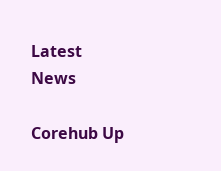Latest News

Corehub Up